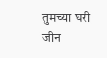तुमच्या घरी जीन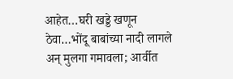आहेत…घरी खड्डे खणून ठेवा…भोंदू बाबांच्या नादी लागले अन् मुलगा गमावला; आर्वीत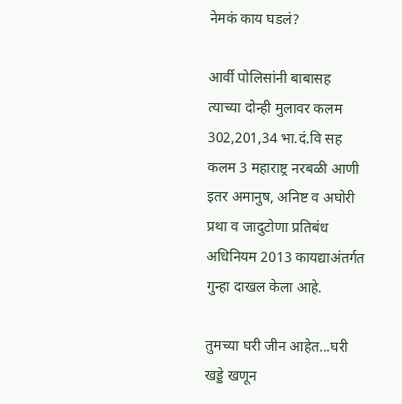नेमकं काय घडलं?

आर्वी पोलिसांनी बाबासह त्याच्या दोन्ही मुलावर कलम 302,201,34 भा.दं.वि सह कलम 3 महाराष्ट्र नरबळी आणी इतर अमानुष, अनिष्ट व अघोरी प्रथा व जादुटोणा प्रतिबंध अधिनियम 2013 कायद्याअंतर्गत गुन्हा दाखल केला आहे.

तुमच्या घरी जीन आहेत...घरी खड्डे खणून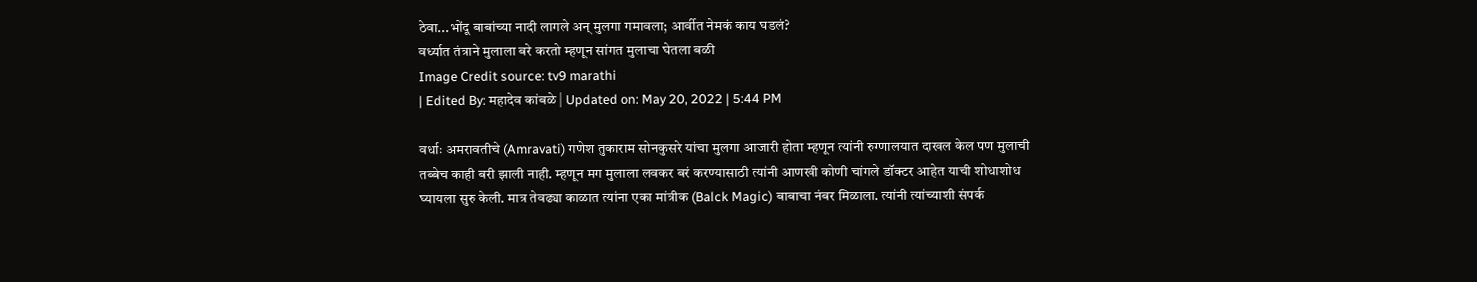ठेवा...भोंदू बाबांच्या नादी लागले अन् मुलगा गमावला; आर्वीत नेमकं काय घडलं?
वर्ध्यात तंत्राने मुलाला बरे करतो म्हणून सांगत मुलाचा घेतला बळी
Image Credit source: tv9 marathi
| Edited By: महादेव कांबळे | Updated on: May 20, 2022 | 5:44 PM

वर्धाः अमरावतीचे (Amravati) गणेश तुकाराम सोनकुसरे यांचा मुलगा आजारी होता म्हणून त्यांनी रुग्णालयात दाखल केल पण मुलाची तब्बेच काही बरी झाली नाही. म्हणून मग मुलाला लवकर बरं करण्यासाठी त्यांनी आणखी कोणी चांगले डॉक्टर आहेत याची शोधाशोध घ्यायला सुरु केली. मात्र तेवढ्या काळात त्यांना एका मांत्रीक (Balck Magic) बाबाचा नंबर मिळाला. त्यांनी त्यांच्याशी संपर्क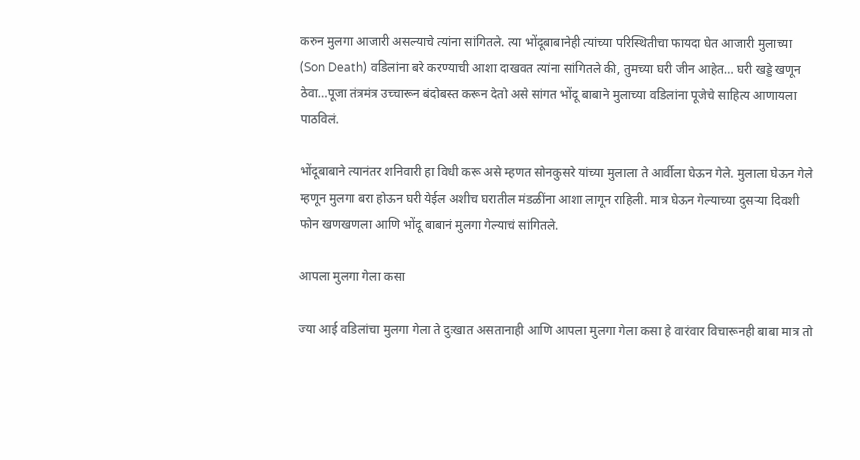करुन मुलगा आजारी असल्याचे त्यांना सांगितले. त्या भोंदूबाबानेही त्यांच्या परिस्थितीचा फायदा घेत आजारी मुलाच्या (Son Death) वडिलांना बरे करण्याची आशा दाखवत त्यांना सांगितले की, तुमच्या घरी जीन आहेत… घरी खड्डे खणून ठेवा…पूजा तंत्रमंत्र उच्चारून बंदोबस्त करून देतो असे सांगत भोंदू बाबाने मुलाच्या वडिलांना पूजेचे साहित्य आणायला पाठविलं.

भोंदूबाबाने त्यानंतर शनिवारी हा विधी करू असे म्हणत सोनकुसरे यांच्या मुलाला ते आर्वीला घेऊन गेले. मुलाला घेऊन गेले म्हणून मुलगा बरा होऊन घरी येईल अशीच घरातील मंडळींना आशा लागून राहिली. मात्र घेऊन गेल्याच्या दुसऱ्या दिवशी फोन खणखणला आणि भोंदू बाबानं मुलगा गेल्याचं सांगितले.

आपला मुलगा गेला कसा

ज्या आई वडिलांचा मुलगा गेला ते दुःखात असतानाही आणि आपला मुलगा गेला कसा हे वारंवार विचारूनही बाबा मात्र तो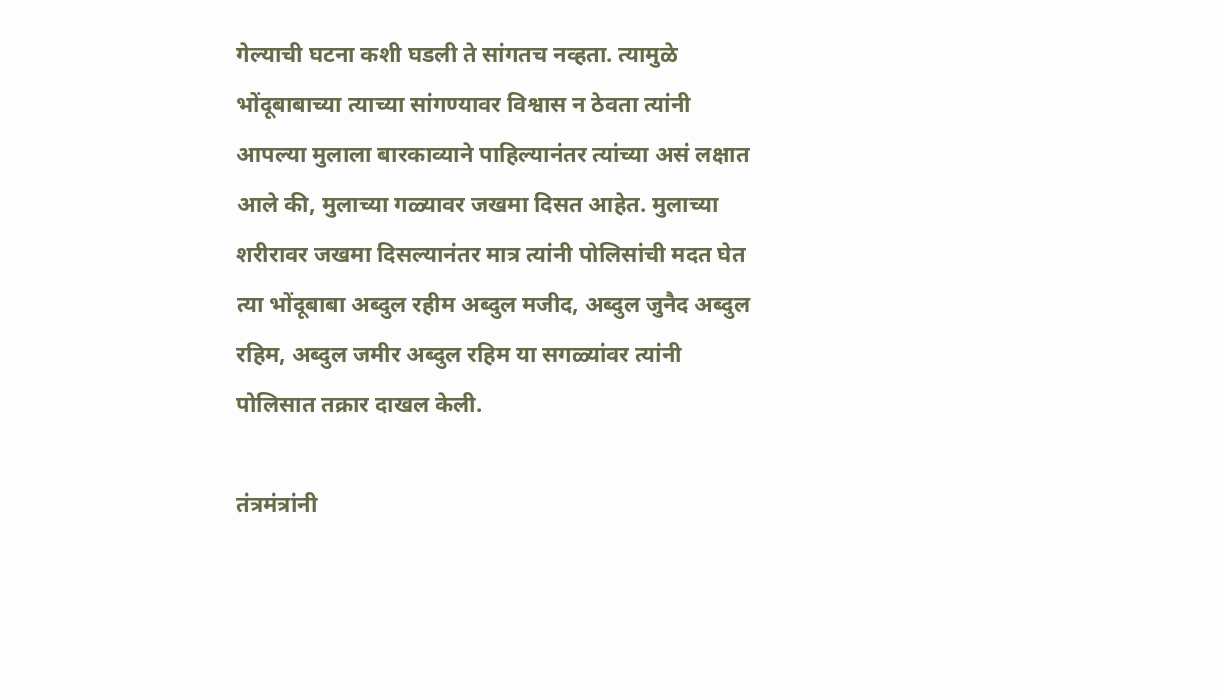गेल्याची घटना कशी घडली ते सांगतच नव्हता. त्यामुळे भोंदूबाबाच्या त्याच्या सांगण्यावर विश्वास न ठेवता त्यांनी आपल्या मुलाला बारकाव्याने पाहिल्यानंतर त्यांच्या असं लक्षात आले की, मुलाच्या गळ्यावर जखमा दिसत आहेत. मुलाच्या शरीरावर जखमा दिसल्यानंतर मात्र त्यांनी पोलिसांची मदत घेत त्या भोंदूबाबा अब्दुल रहीम अब्दुल मजीद, अब्दुल जुनैद अब्दुल रहिम, अब्दुल जमीर अब्दुल रहिम या सगळ्यांवर त्यांनी पोलिसात तक्रार दाखल केली.

तंत्रमंत्रांनी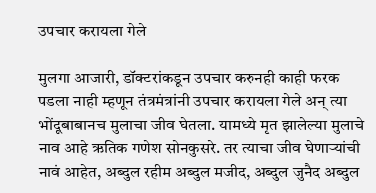उपचार करायला गेले

मुलगा आजारी, डॉक्टरांकडून उपचार करुनही काही फरक पडला नाही म्हणून तंत्रमंत्रांनी उपचार करायला गेले अन् त्या भोंदूबाबानच मुलाचा जीव घेतला. यामध्ये मृत झालेल्या मुलाचे नाव आहे ऋतिक गणेश सोनकुसरे. तर त्याचा जीव घेणाऱ्यांची नावं आहेत, अब्दुल रहीम अब्दुल मजीद, अब्दुल जुनैद अब्दुल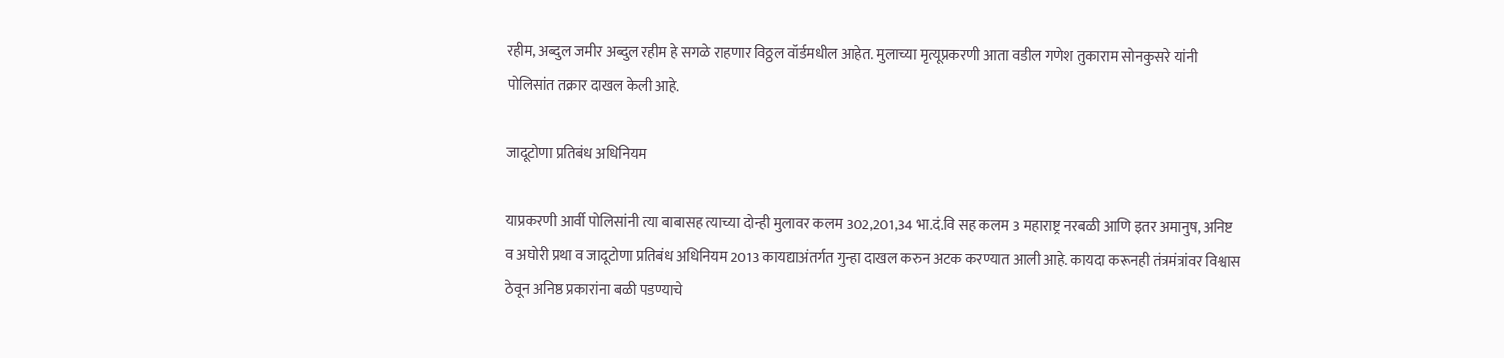रहीम, अब्दुल जमीर अब्दुल रहीम हे सगळे राहणार विठ्ठल वॉर्डमधील आहेत. मुलाच्या मृत्यूप्रकरणी आता वडील गणेश तुकाराम सोनकुसरे यांनी पोलिसांत तक्रार दाखल केली आहे.

जादूटोणा प्रतिबंध अधिनियम

याप्रकरणी आर्वी पोलिसांनी त्या बाबासह त्याच्या दोन्ही मुलावर कलम 302,201,34 भा.दं.वि सह कलम 3 महाराष्ट्र नरबळी आणि इतर अमानुष, अनिष्ट व अघोरी प्रथा व जादूटोणा प्रतिबंध अधिनियम 2013 कायद्याअंतर्गत गुन्हा दाखल करुन अटक करण्यात आली आहे. कायदा करूनही तंत्रमंत्रांवर विश्वास ठेवून अनिष्ठ प्रकारांना बळी पडण्याचे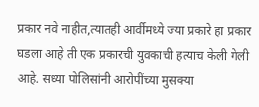प्रकार नवे नाहीत,त्यातही आर्वीमध्ये ज्या प्रकारे हा प्रकार घडला आहे ती एक प्रकारची युवकाची हत्याच केली गेली आहे. सध्या पोलिसांनी आरोपींच्या मुसक्या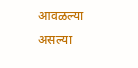आवळल्या असल्या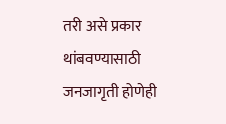तरी असे प्रकार थांबवण्यासाठी जनजागृती होणेही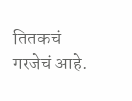तितकचं गरजेचं आहे.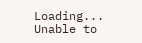Loading...
Unable to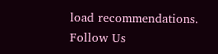load recommendations.
Follow Us